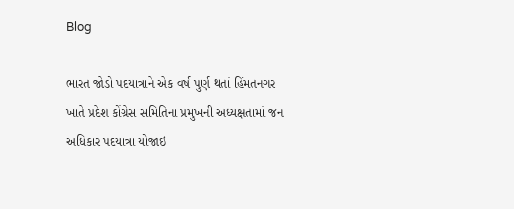Blog

ભારત જોડો પદયાત્રાને એક વર્ષ પુર્ણ થતાં હિંમતનગર ખાતે પ્રદેશ કોંગ્રેસ સમિતિના પ્રમુખની અધ્યક્ષતામાં જન અધિકાર પદયાત્રા યોજાઇ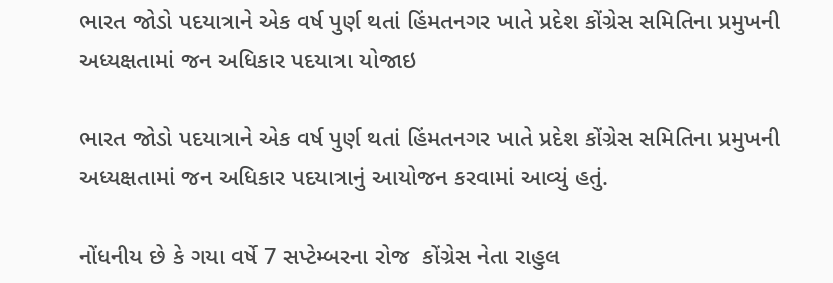ભારત જોડો પદયાત્રાને એક વર્ષ પુર્ણ થતાં હિંમતનગર ખાતે પ્રદેશ કોંગ્રેસ સમિતિના પ્રમુખની અધ્યક્ષતામાં જન અધિકાર પદયાત્રા યોજાઇ

ભારત જોડો પદયાત્રાને એક વર્ષ પુર્ણ થતાં હિંમતનગર ખાતે પ્રદેશ કોંગ્રેસ સમિતિના પ્રમુખની અધ્યક્ષતામાં જન અધિકાર પદયાત્રાનું આયોજન કરવામાં આવ્યું હતું.

નોંધનીય છે કે ગયા વર્ષે 7 સપ્ટેમ્બરના રોજ  કોંગ્રેસ નેતા રાહુલ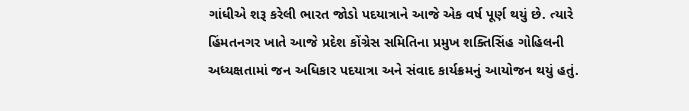ગાંધીએ શરૂ કરેલી ભારત જોડો પદયાત્રાને આજે એક વર્ષ પૂર્ણ થયું છે. ત્યારે હિંમતનગર ખાતે આજે પ્રદેશ કોંગ્રેસ સમિતિના પ્રમુખ શક્તિસિંહ ગોહિલની અધ્યક્ષતામાં જન અધિકાર પદયાત્રા અને સંવાદ કાર્યક્રમનું આયોજન થયું હતું.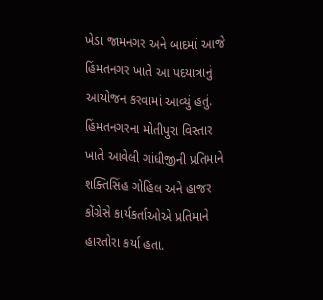ખેડા જામનગર અને બાદમાં આજે હિંમતનગર ખાતે આ પદયાત્રાનું આયોજન કરવામાં આવ્યું હતું. હિંમતનગરના મોતીપુરા વિસ્તાર ખાતે આવેલી ગાંધીજીની પ્રતિમાને શક્તિસિંહ ગોહિલ અને હાજર કોંગ્રેસે કાર્યકર્તાઓએ પ્રતિમાને હારતોરા કર્યા હતા.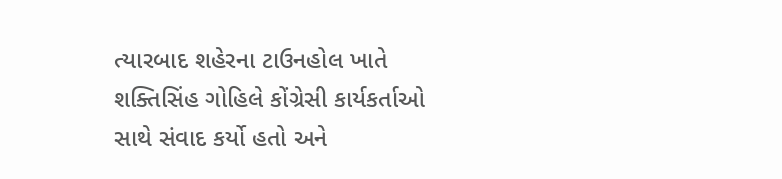ત્યારબાદ શહેરના ટાઉનહોલ ખાતે શક્તિસિંહ ગોહિલે કોંગ્રેસી કાર્યકર્તાઓ સાથે સંવાદ કર્યો હતો અને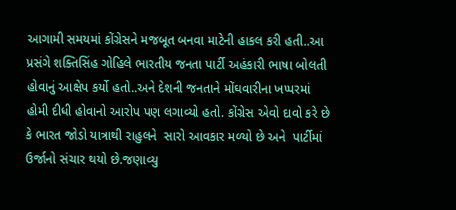આગામી સમયમાં કોંગ્રેસને મજબૂત બનવા માટેની હાકલ કરી હતી..આ પ્રસંગે શક્તિસિંહ ગોહિલે ભારતીય જનતા પાર્ટી અહંકારી ભાષા બોલતી હોવાનું આક્ષેપ કર્યો હતો..અને દેશની જનતાને મોંઘવારીના ખપ્પરમાં હોમી દીધી હોવાનો આરોપ પણ લગાવ્યો હતો. કોંગ્રેસ એવો દાવો કરે છે કે ભારત જોડો યાત્રાથી રાહુલને  સારો આવકાર મળ્યો છે અને  પાર્ટીમાં ઉર્જાનો સંચાર થયો છે.જણાવ્યુ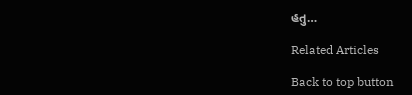હતુ…

Related Articles

Back to top button